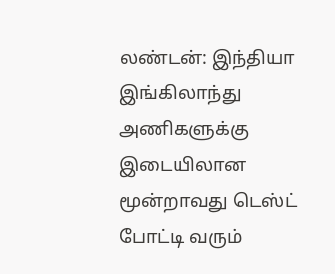லண்டன்: இந்தியா இங்கிலாந்து அணிகளுக்கு இடையிலான மூன்றாவது டெஸ்ட் போட்டி வரும்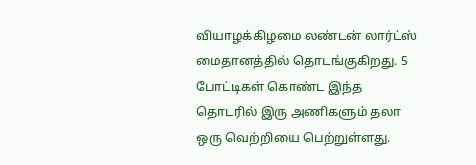வியாழக்கிழமை லண்டன் லார்ட்ஸ் மைதானத்தில் தொடங்குகிறது. 5 போட்டிகள் கொண்ட இந்த தொடரில் இரு அணிகளும் தலா ஒரு வெற்றியை பெற்றுள்ளது.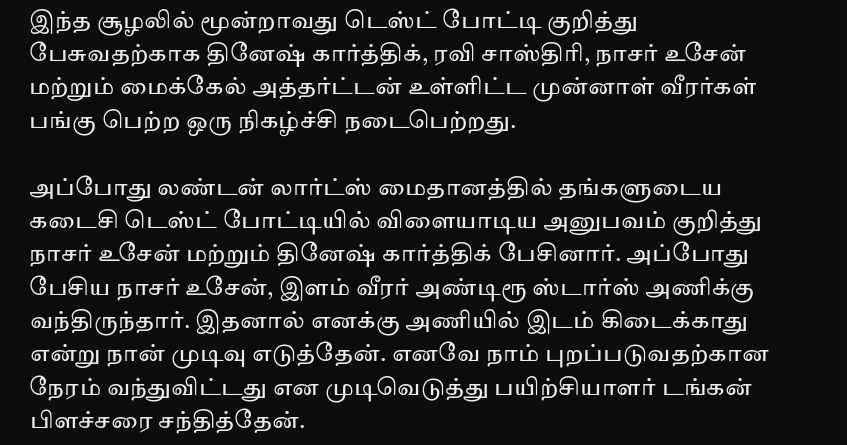இந்த சூழலில் மூன்றாவது டெஸ்ட் போட்டி குறித்து பேசுவதற்காக தினேஷ் கார்த்திக், ரவி சாஸ்திரி, நாசர் உசேன் மற்றும் மைக்கேல் அத்தர்ட்டன் உள்ளிட்ட முன்னாள் வீரர்கள் பங்கு பெற்ற ஒரு நிகழ்ச்சி நடைபெற்றது.

அப்போது லண்டன் லார்ட்ஸ் மைதானத்தில் தங்களுடைய கடைசி டெஸ்ட் போட்டியில் விளையாடிய அனுபவம் குறித்து நாசர் உசேன் மற்றும் தினேஷ் கார்த்திக் பேசினார். அப்போது பேசிய நாசர் உசேன், இளம் வீரர் அண்டிரூ ஸ்டார்ஸ் அணிக்கு வந்திருந்தார். இதனால் எனக்கு அணியில் இடம் கிடைக்காது என்று நான் முடிவு எடுத்தேன். எனவே நாம் புறப்படுவதற்கான நேரம் வந்துவிட்டது என முடிவெடுத்து பயிற்சியாளர் டங்கன் பிளச்சரை சந்தித்தேன்.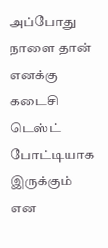அப்போது நாளை தான் எனக்கு கடைசி டெஸ்ட் போட்டியாக இருக்கும் என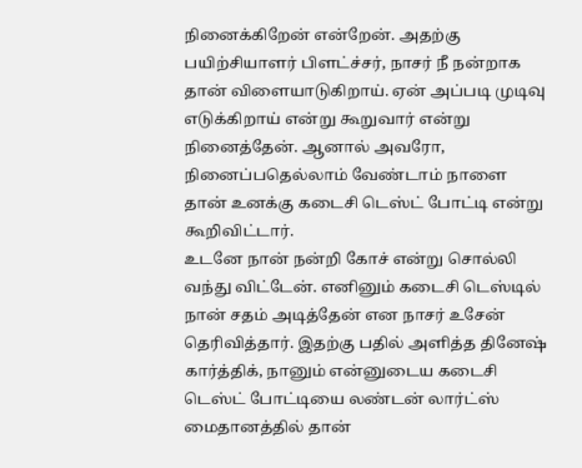நினைக்கிறேன் என்றேன். அதற்கு பயிற்சியாளர் பிளட்ச்சர், நாசர் நீ நன்றாக தான் விளையாடுகிறாய். ஏன் அப்படி முடிவு எடுக்கிறாய் என்று கூறுவார் என்று நினைத்தேன். ஆனால் அவரோ, நினைப்பதெல்லாம் வேண்டாம் நாளை தான் உனக்கு கடைசி டெஸ்ட் போட்டி என்று கூறிவிட்டார்.
உடனே நான் நன்றி கோச் என்று சொல்லி வந்து விட்டேன். எனினும் கடைசி டெஸ்டில் நான் சதம் அடித்தேன் என நாசர் உசேன் தெரிவித்தார். இதற்கு பதில் அளித்த தினேஷ் கார்த்திக், நானும் என்னுடைய கடைசி டெஸ்ட் போட்டியை லண்டன் லார்ட்ஸ் மைதானத்தில் தான்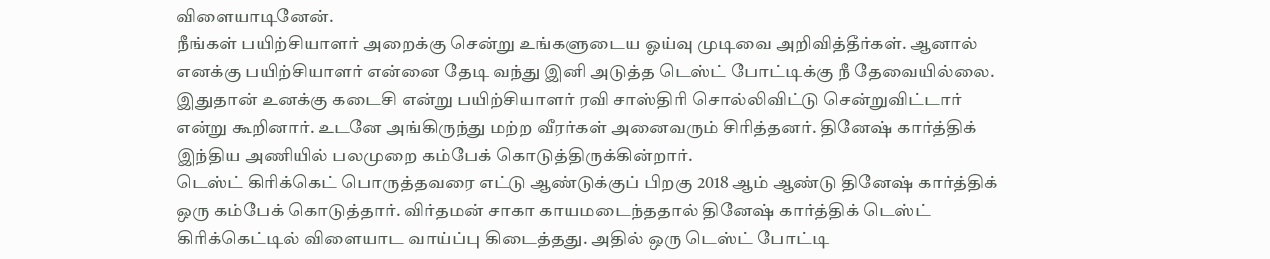விளையாடினேன்.
நீங்கள் பயிற்சியாளர் அறைக்கு சென்று உங்களுடைய ஓய்வு முடிவை அறிவித்தீர்கள். ஆனால் எனக்கு பயிற்சியாளர் என்னை தேடி வந்து இனி அடுத்த டெஸ்ட் போட்டிக்கு நீ தேவையில்லை. இதுதான் உனக்கு கடைசி என்று பயிற்சியாளர் ரவி சாஸ்திரி சொல்லிவிட்டு சென்றுவிட்டார் என்று கூறினார். உடனே அங்கிருந்து மற்ற வீரர்கள் அனைவரும் சிரித்தனர். தினேஷ் கார்த்திக் இந்திய அணியில் பலமுறை கம்பேக் கொடுத்திருக்கின்றார்.
டெஸ்ட் கிரிக்கெட் பொருத்தவரை எட்டு ஆண்டுக்குப் பிறகு 2018 ஆம் ஆண்டு தினேஷ் கார்த்திக் ஒரு கம்பேக் கொடுத்தார். விர்தமன் சாகா காயமடைந்ததால் தினேஷ் கார்த்திக் டெஸ்ட் கிரிக்கெட்டில் விளையாட வாய்ப்பு கிடைத்தது. அதில் ஒரு டெஸ்ட் போட்டி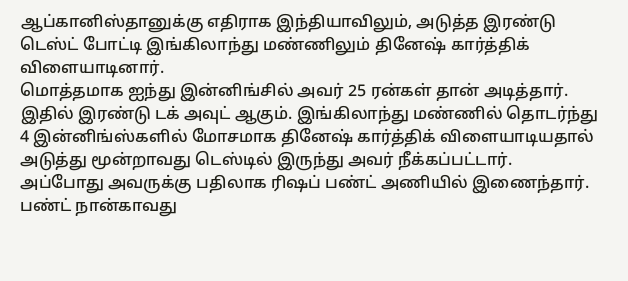ஆப்கானிஸ்தானுக்கு எதிராக இந்தியாவிலும், அடுத்த இரண்டு டெஸ்ட் போட்டி இங்கிலாந்து மண்ணிலும் தினேஷ் கார்த்திக் விளையாடினார்.
மொத்தமாக ஐந்து இன்னிங்சில் அவர் 25 ரன்கள் தான் அடித்தார். இதில் இரண்டு டக் அவுட் ஆகும். இங்கிலாந்து மண்ணில் தொடர்ந்து 4 இன்னிங்ஸ்களில் மோசமாக தினேஷ் கார்த்திக் விளையாடியதால் அடுத்து மூன்றாவது டெஸ்டில் இருந்து அவர் நீக்கப்பட்டார்.
அப்போது அவருக்கு பதிலாக ரிஷப் பண்ட் அணியில் இணைந்தார். பண்ட் நான்காவது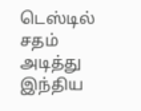டெஸ்டில் சதம் அடித்து இந்திய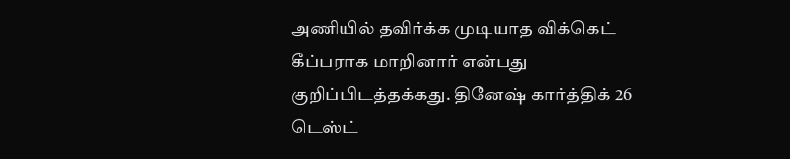அணியில் தவிர்க்க முடியாத விக்கெட் கீப்பராக மாறினார் என்பது குறிப்பிடத்தக்கது. தினேஷ் கார்த்திக் 26 டெஸ்ட்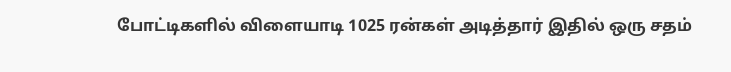போட்டிகளில் விளையாடி 1025 ரன்கள் அடித்தார் இதில் ஒரு சதம்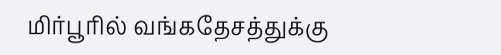மிர்பூரில் வங்கதேசத்துக்கு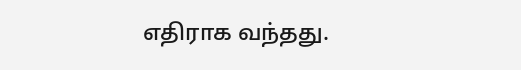எதிராக வந்தது.